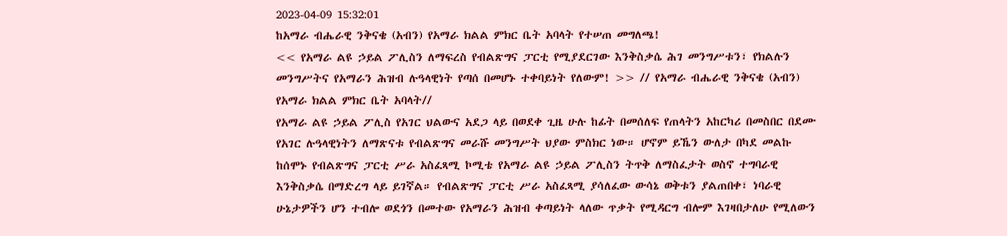2023-04-09 15:32:01
ከአማራ ብሔራዊ ንቅናቄ (አብን) የአማራ ክልል ምክር ቤት አባላት የተሠጠ መግለጫ!
<< የአማራ ልዩ ኃይል ፖሊስን ለማፍረስ የብልጽግና ፓርቲ የሚያደርገው እንቅስቃሴ ሕገ መንግሥቱን፣ የክልሉን መንግሥትና የአማራን ሕዝብ ሉዓላዊነት የጣሰ በመሆኑ ተቀባይነት የለውም! >> // የአማራ ብሔራዊ ንቅናቄ (አብን) የአማራ ክልል ምክር ቤት አባላት//
የአማራ ልዩ ኃይል ፖሊስ የአገር ህልውና አደጋ ላይ በወደቀ ጊዜ ሁሉ ከፊት በመሰለፍ የጠላትን አከርካሪ በመስበር በደሙ የአገር ሉዓላዊነትን ለማጽናቱ የብልጽግና መራሹ መንግሥት ህያው ምስክር ነው። ሆኖም ይኼን ውለታ በካደ መልኩ ከሰሞኑ የብልጽግና ፓርቲ ሥራ አስፈጻሚ ኮሚቴ የአማራ ልዩ ኃይል ፖሊስን ትጥቅ ለማስፈታት ወስኖ ተግባራዊ እንቅስቃሴ በማድረግ ላይ ይገኛል። የብልጽግና ፓርቲ ሥራ አስፈጻሚ ያሳለፈው ውሳኔ ወቅቱን ያልጠበቀ፣ ነባራዊ ሁኔታዎችን ሆን ተብሎ ወደጎን በመተው የአማራን ሕዝብ ቀጣይነት ላለው ጥቃት የሚዳርግ ብሎም እገዛበታለሁ የሚለውን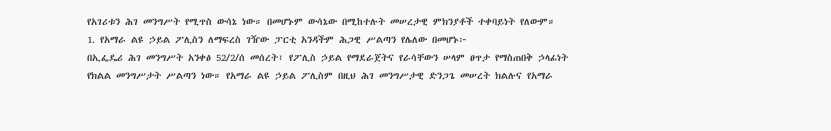የአገሪቱን ሕገ መንግሥት የሚጥስ ውሳኔ ነው። በመሆኑም ውሳኔው በሚከተሉት መሠረታዊ ምክንያቶች ተቀባይነት የለውም።
1. የአማራ ልዩ ኃይል ፖሊስን ለማፍረስ ገዥው ፓርቲ አንዳችም ሕጋዊ ሥልጣን የሌለው በመሆኑ፦
በኢፌዴሪ ሕገ መንግሥት አንቀፅ 52/2/ሰ መሰረት፣ የፖሊስ ኃይል የማደራጀትና የራሳቸውን ሠላም ፀጥታ የማስጠበቅ ኃላፊነት የክልል መንግሥታት ሥልጣን ነው። የአማራ ልዩ ኃይል ፖሊስም በዚህ ሕገ መንግሥታዊ ድንጋጌ መሠረት ክልሉና የአማራ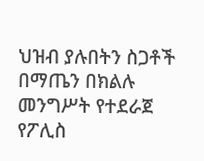ህዝብ ያሉበትን ስጋቶች በማጤን በክልሉ መንግሥት የተደራጀ የፖሊስ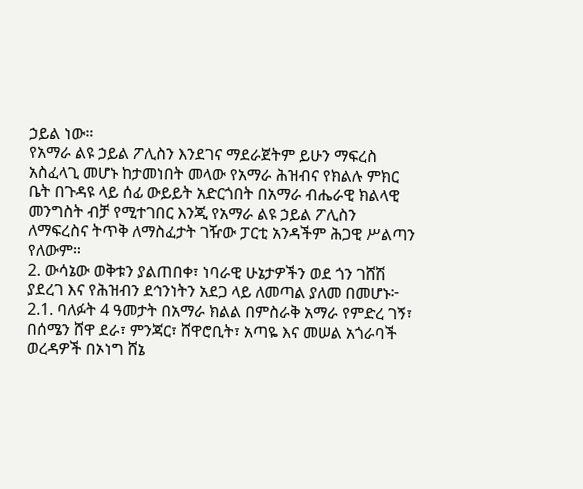ኃይል ነው።
የአማራ ልዩ ኃይል ፖሊስን እንደገና ማደራጀትም ይሁን ማፍረስ አስፈላጊ መሆኑ ከታመነበት መላው የአማራ ሕዝብና የክልሉ ምክር ቤት በጉዳዩ ላይ ሰፊ ውይይት አድርጎበት በአማራ ብሔራዊ ክልላዊ መንግስት ብቻ የሚተገበር እንጂ የአማራ ልዩ ኃይል ፖሊስን ለማፍረስና ትጥቅ ለማስፈታት ገዥው ፓርቲ አንዳችም ሕጋዊ ሥልጣን የለውም።
2. ውሳኔው ወቅቱን ያልጠበቀ፣ ነባራዊ ሁኔታዎችን ወደ ጎን ገሸሽ ያደረገ እና የሕዝብን ደኅንነትን አደጋ ላይ ለመጣል ያለመ በመሆኑ፦
2.1. ባለፉት 4 ዓመታት በአማራ ክልል በምስራቅ አማራ የምድረ ገኝ፣ በሰሜን ሸዋ ደራ፣ ምንጃር፣ ሸዋሮቢት፣ አጣዬ እና መሠል አጎራባች ወረዳዎች በኦነግ ሸኔ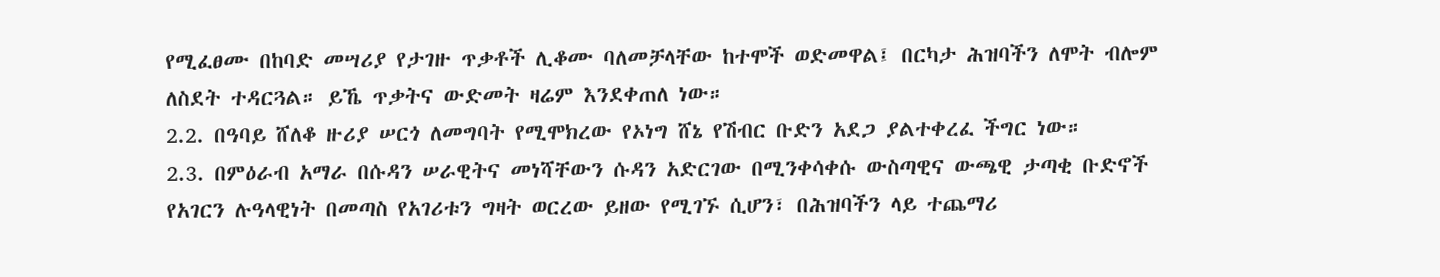የሚፈፀሙ በከባድ መሣሪያ የታገዙ ጥቃቶች ሊቆሙ ባለመቻላቸው ከተሞች ወድመዋል፤ በርካታ ሕዝባችን ለሞት ብሎም ለስደት ተዳርጓል። ይኼ ጥቃትና ውድመት ዛሬም እንደቀጠለ ነው።
2.2. በዓባይ ሸለቆ ዙሪያ ሠርጎ ለመግባት የሚሞክረው የኦነግ ሸኔ የሽብር ቡድን አደጋ ያልተቀረፈ ችግር ነው።
2.3. በምዕራብ አማራ በሱዳን ሠራዊትና መነሻቸውን ሱዳን አድርገው በሚንቀሳቀሱ ውስጣዊና ውጫዊ ታጣቂ ቡድኖች የአገርን ሉዓላዊነት በመጣስ የአገሪቱን ግዛት ወርረው ይዘው የሚገኙ ሲሆን፣ በሕዝባችን ላይ ተጨማሪ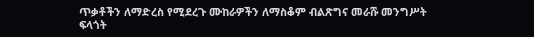ጥቃቶችን ለማድረስ የሚደረጉ ሙከራዎችን ለማስቆም ብልጽግና መራሹ መንግሥት ፍላጎት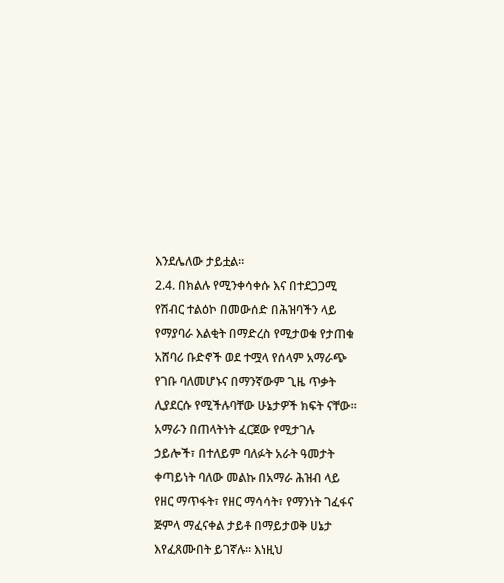እንደሌለው ታይቷል።
2.4. በክልሉ የሚንቀሳቀሱ እና በተደጋጋሚ የሽብር ተልዕኮ በመውሰድ በሕዝባችን ላይ የማያባራ እልቂት በማድረስ የሚታወቁ የታጠቁ አሸባሪ ቡድኖች ወደ ተሟላ የሰላም አማራጭ የገቡ ባለመሆኑና በማንኛውም ጊዜ ጥቃት ሊያደርሱ የሚችሉባቸው ሁኔታዎች ክፍት ናቸው።
አማራን በጠላትነት ፈርጀው የሚታገሉ ኃይሎች፣ በተለይም ባለፉት አራት ዓመታት ቀጣይነት ባለው መልኩ በአማራ ሕዝብ ላይ የዘር ማጥፋት፣ የዘር ማሳሳት፣ የማንነት ገፈፋና ጅምላ ማፈናቀል ታይቶ በማይታወቅ ሀኔታ እየፈጸሙበት ይገኛሉ። እነዚህ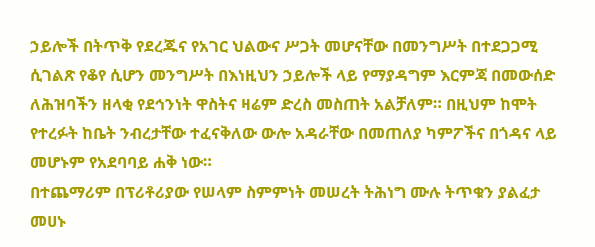ኃይሎች በትጥቅ የደረጁና የአገር ህልውና ሥጋት መሆናቸው በመንግሥት በተደጋጋሚ ሲገልጽ የቆየ ሲሆን መንግሥት በእነዚህን ኃይሎች ላይ የማያዳግም እርምጃ በመውሰድ ለሕዝባችን ዘላቂ የደኅንነት ዋስትና ዛሬም ድረስ መስጠት አልቻለም። በዚህም ከሞት የተረፉት ከቤት ንብረታቸው ተፈናቅለው ውሎ አዳራቸው በመጠለያ ካምፖችና በጎዳና ላይ መሆኑም የአደባባይ ሐቅ ነው።
በተጨማሪም በፕሪቶሪያው የሠላም ስምምነት መሠረት ትሕነግ ሙሉ ትጥቁን ያልፈታ መሀኑ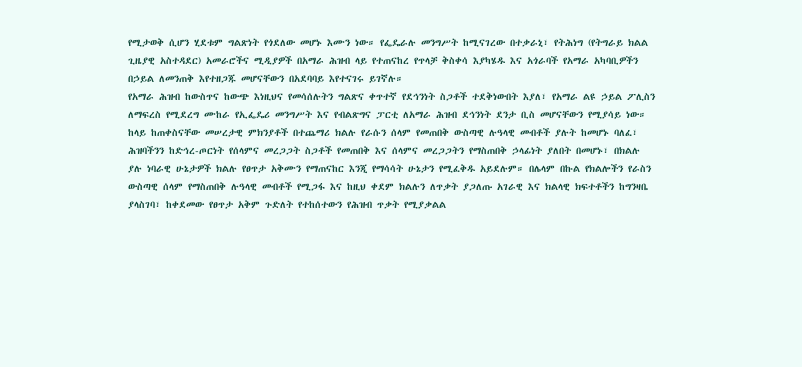የሚታወቅ ሲሆን ሂደቱም ግልጽነት የጎደለው መሆኑ እሙን ነው። የፌዴራሉ መንግሥት ከሚናገረው በተቃራኒ፣ የትሕነግ (የትግራይ ክልል ጊዜያዊ አስተዳደር) አመራሮችና ሚዲያዎች በአማራ ሕዝብ ላይ የተጠናከረ የጥላቻ ቅስቀሳ እያካሄዱ እና አጎራባች የአማራ አካባቢዎችን በኃይል ለመንጠቅ እየተዘጋጁ መሆናቸውን በአደባባይ እየተናገሩ ይገኛሉ።
የአማራ ሕዝብ ከውስጥና ከውጭ እነዚህና የመሳሰሉትን ግልጽና ቀጥተኛ የደኅንነት ስጋቶች ተደቅነውበት እያለ፣ የአማራ ልዩ ኃይል ፖሊስን ለማፍረስ የሚደረግ ሙከራ የኢፌዴሪ መንግሥት እና የብልጽግና ፓርቲ ለአማራ ሕዝብ ደኅንነት ደንታ ቢስ መሆናቸውን የሚያሳይ ነው።
ከላይ ከጠቀስናቸው መሠረታዊ ምክንያቶች በተጨማሪ ክልሉ የራሱን ሰላም የመጠበቅ ውስጣዊ ሉዓላዊ መብቶች ያሉት ከመሆኑ ባለፈ፣ ሕዝባችንን ከድኅረ-ጦርነት የሰላምና መረጋጋት ስጋቶች የመጠበቅ እና ሰላምና መረጋጋትን የማስጠበቅ ኃላፊነት ያለበት በመሆኑ፣ በክልሉ ያሉ ነባራዊ ሁኔታዎች ክልሉ የፀጥታ አቅሙን የማጠናከር እንጂ የማሳሳት ሁኔታን የሚፈቅዱ አይደሉም። በሌላም በኩል የክልሎችን የራስን ውስጣዊ ሰላም የማስጠበቅ ሉዓላዊ መብቶች የሚጋፋ እና ከዚህ ቀደም ክልሉን ለጥቃት ያጋለጡ አገራዊ እና ክልላዊ ክፍተቶችን ከግንዛቤ ያላስገባ፣ ከቀደመው የፀጥታ አቅም ጉድለት የተከሰተውን የሕዝብ ጥቃት የሚያቃልል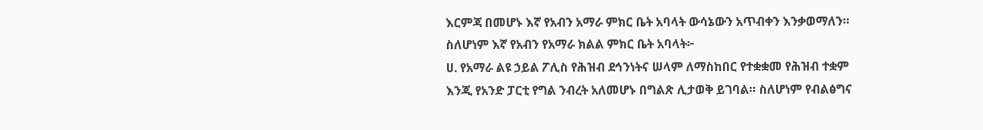እርምጃ በመሆኑ እኛ የአብን አማራ ምክር ቤት አባላት ውሳኔውን አጥብቀን እንቃወማለን።
ስለሆነም እኛ የአብን የአማራ ክልል ምክር ቤት አባላት፦
ሀ. የአማራ ልዩ ኃይል ፖሊስ የሕዝብ ደኅንነትና ሠላም ለማስከበር የተቋቋመ የሕዝብ ተቋም እንጂ የአንድ ፓርቲ የግል ንብረት አለመሆኑ በግልጽ ሊታወቅ ይገባል። ስለሆነም የብልፅግና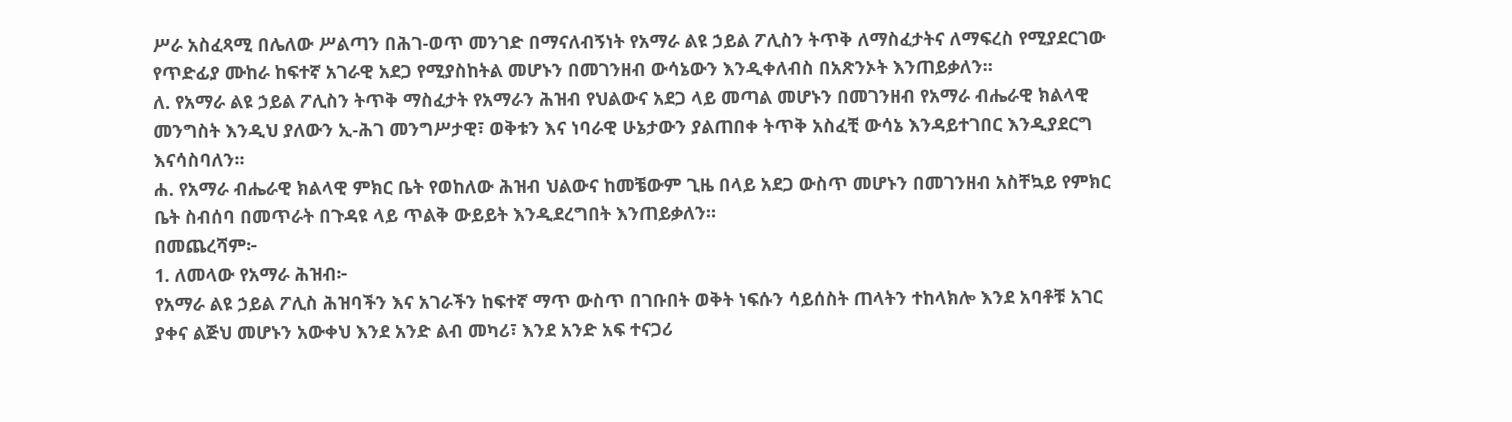ሥራ አስፈጻሚ በሌለው ሥልጣን በሕገ-ወጥ መንገድ በማናለብኝነት የአማራ ልዩ ኃይል ፖሊስን ትጥቅ ለማስፈታትና ለማፍረስ የሚያደርገው የጥድፊያ ሙከራ ከፍተኛ አገራዊ አደጋ የሚያስከትል መሆኑን በመገንዘብ ውሳኔውን እንዲቀለብስ በአጽንኦት እንጠይቃለን።
ለ. የአማራ ልዩ ኃይል ፖሊስን ትጥቅ ማስፈታት የአማራን ሕዝብ የህልውና አደጋ ላይ መጣል መሆኑን በመገንዘብ የአማራ ብሔራዊ ክልላዊ መንግስት እንዲህ ያለውን ኢ-ሕገ መንግሥታዊ፣ ወቅቱን እና ነባራዊ ሁኔታውን ያልጠበቀ ትጥቅ አስፈቺ ውሳኔ እንዳይተገበር እንዲያደርግ እናሳስባለን።
ሐ. የአማራ ብሔራዊ ክልላዊ ምክር ቤት የወከለው ሕዝብ ህልውና ከመቼውም ጊዜ በላይ አደጋ ውስጥ መሆኑን በመገንዘብ አስቸኳይ የምክር ቤት ስብሰባ በመጥራት በጉዳዩ ላይ ጥልቅ ውይይት እንዲደረግበት እንጠይቃለን።
በመጨረሻም፦
1. ለመላው የአማራ ሕዝብ፦
የአማራ ልዩ ኃይል ፖሊስ ሕዝባችን እና አገራችን ከፍተኛ ማጥ ውስጥ በገቡበት ወቅት ነፍሱን ሳይሰስት ጠላትን ተከላክሎ እንደ አባቶቹ አገር ያቀና ልጅህ መሆኑን አውቀህ እንደ አንድ ልብ መካሪ፣ እንደ አንድ አፍ ተናጋሪ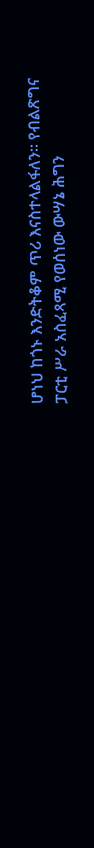ሆነህ ከጎኑ እንድትቆም ጥሪ እናስተላልፋለን። የብልጽግና ፓርቲ ሥራ አስፈጻሚ የወሰነው ውሣኔ ሕግን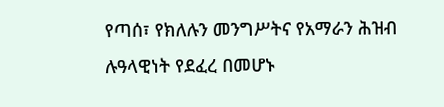የጣሰ፣ የክለሉን መንግሥትና የአማራን ሕዝብ ሉዓላዊነት የደፈረ በመሆኑ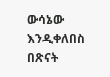ውሳኔው እንዲቀለበስ በጽናት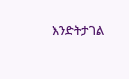እንድትታገል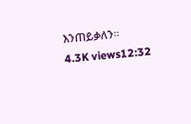እንጠይቃለን።
4.3K views12:32